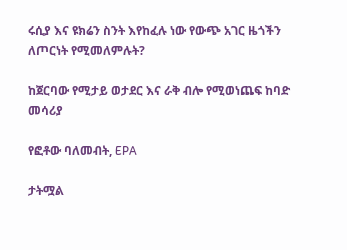ሩሲያ እና ዩክሬን ስንት እየከፈሉ ነው የውጭ አገር ዜጎችን ለጦርነት የሚመለምሉት?

ከጀርባው የሚታይ ወታደር እና ራቅ ብሎ የሚወነጨፍ ከባድ መሳሪያ

የፎቶው ባለመብት, EPA

ታትሟል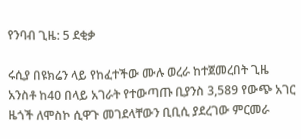የንባብ ጊዜ: 5 ደቂቃ

ሩሲያ በዩክሬን ላይ የከፈተችው ሙሉ ወረራ ከተጀመረበት ጊዜ አንስቶ ከ40 በላይ አገራት የተውጣጡ ቢያንስ 3,589 የውጭ አገር ዜጎች ለሞስኮ ሲዋጉ መገደላቸውን ቢቢሲ ያደረገው ምርመራ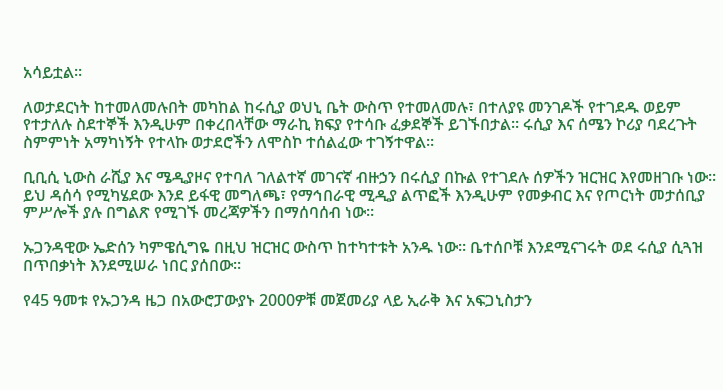አሳይቷል።

ለወታደርነት ከተመለመሉበት መካከል ከሩሲያ ወህኒ ቤት ውስጥ የተመለመሉ፣ በተለያዩ መንገዶች የተገደዱ ወይም የተታለሉ ስደተኞች እንዲሁም በቀረበላቸው ማራኪ ክፍያ የተሳቡ ፈቃደኞች ይገኙበታል። ሩሲያ እና ሰሜን ኮሪያ ባደረጉት ስምምነት አማካነኝት የተላኩ ወታደሮችን ለሞስኮ ተሰልፈው ተገኝተዋል።

ቢቢሲ ኒውስ ራሺያ እና ሜዲያዞና የተባለ ገለልተኛ መገናኛ ብዙኃን በሩሲያ በኩል የተገደሉ ሰዎችን ዝርዝር እየመዘገቡ ነው። ይህ ዳሰሳ የሚካሄደው እንደ ይፋዊ መግለጫ፣ የማኅበራዊ ሚዲያ ልጥፎች እንዲሁም የመቃብር እና የጦርነት መታሰቢያ ምሥሎች ያሉ በግልጽ የሚገኙ መረጃዎችን በማሰባሰብ ነው።

ኡጋንዳዊው ኤድሰን ካምዌሲግዬ በዚህ ዝርዝር ውስጥ ከተካተቱት አንዱ ነው። ቤተሰቦቹ እንደሚናገሩት ወደ ሩሲያ ሲጓዝ በጥበቃነት እንደሚሠራ ነበር ያሰበው።

የ45 ዓመቱ የኡጋንዳ ዜጋ በአውሮፓውያኑ 2000ዎቹ መጀመሪያ ላይ ኢራቅ እና አፍጋኒስታን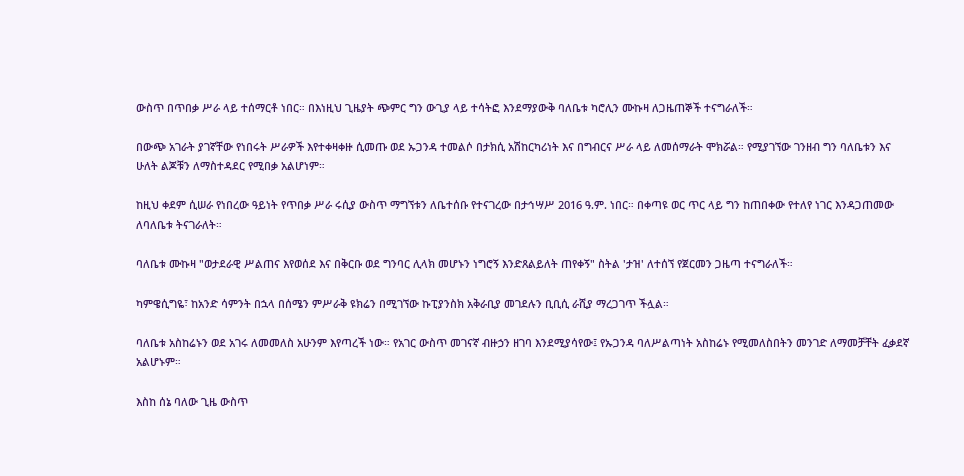ውስጥ በጥበቃ ሥራ ላይ ተሰማርቶ ነበር። በእነዚህ ጊዜያት ጭምር ግን ውጊያ ላይ ተሳትፎ እንደማያውቅ ባለቤቱ ካሮሊን ሙኩዛ ለጋዜጠኞች ተናግራለች።

በውጭ አገራት ያገኛቸው የነበሩት ሥራዎች እየተቀዛቀዙ ሲመጡ ወደ ኡጋንዳ ተመልሶ በታክሲ አሽከርካሪነት እና በግብርና ሥራ ላይ ለመሰማራት ሞክሯል። የሚያገኘው ገንዘብ ግን ባለቤቱን እና ሁለት ልጆቹን ለማስተዳደር የሚበቃ አልሆነም።

ከዚህ ቀደም ሲሠራ የነበረው ዓይነት የጥበቃ ሥራ ሩሲያ ውስጥ ማግኘቱን ለቤተሰቡ የተናገረው በታኅሣሥ 2016 ዓ.ም. ነበር። በቀጣዩ ወር ጥር ላይ ግን ከጠበቀው የተለየ ነገር እንዳጋጠመው ለባለቤቱ ትናገራለት።

ባለቤቱ ሙኩዛ "ወታደራዊ ሥልጠና እየወሰደ እና በቅርቡ ወደ ግንባር ሊላክ መሆኑን ነግሮኝ እንድጸልይለት ጠየቀኝ" ስትል 'ታዝ' ለተሰኘ የጀርመን ጋዜጣ ተናግራለች።

ካምዌሲግዬ፣ ከአንድ ሳምንት በኋላ በሰሜን ምሥራቅ ዩክሬን በሚገኘው ኩፒያንስክ አቅራቢያ መገደሉን ቢቢሲ ራሺያ ማረጋገጥ ችሏል።

ባለቤቱ አስከሬኑን ወደ አገሩ ለመመለስ አሁንም እየጣረች ነው። የአገር ውስጥ መገናኛ ብዙኃን ዘገባ እንደሚያሳየው፤ የኡጋንዳ ባለሥልጣነት አስከሬኑ የሚመለስበትን መንገድ ለማመቻቸት ፈቃደኛ አልሆኑም።

እስከ ሰኔ ባለው ጊዜ ውስጥ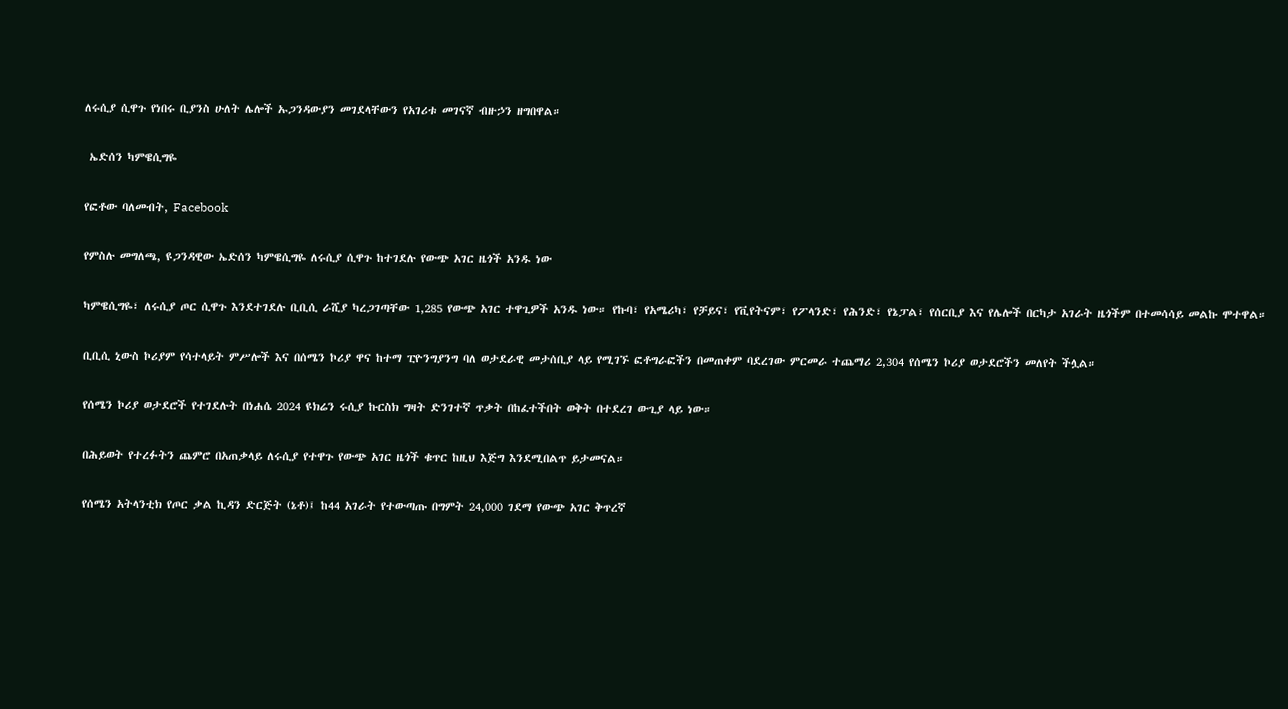ለሩሲያ ሲዋጉ የነበሩ ቢያንስ ሁለት ሌሎች ኡጋንዳውያን መገደላቸውን የአገሪቱ መገናኛ ብዙኃን ዘግበዋል።

 ኤድሰን ካምዌሲግዬ

የፎቶው ባለመብት, Facebook

የምስሉ መግለጫ, ዩጋንዳዊው ኤድሰን ካምዌሲግዬ ለሩሲያ ሲዋጉ ከተገደሉ የውጭ አገር ዜጎች አንዱ ነው

ካምዌሲግዬ፣ ለሩሲያ ጦር ሲዋጉ እንደተገደሉ ቢቢሲ ራሺያ ካረጋገጣቸው 1,285 የውጭ አገር ተዋጊዎች አንዱ ነው። የኩባ፣ የአሜሪካ፣ የቻይና፣ የቪየትናም፣ የፖላንድ፣ የሕንድ፣ የኔፓል፣ የሰርቢያ እና የሌሎች በርካታ አገራት ዜጎችም በተመሳሳይ መልኩ ሞተዋል።

ቢቢሲ ኒውስ ኮሪያም የሳተላይት ምሥሎች እና በሰሜን ኮሪያ ዋና ከተማ ፒዮንግያንግ ባለ ወታደራዊ መታሰቢያ ላይ የሚገኙ ፎቶግራፎችን በመጠቀም ባደረገው ምርመራ ተጨማሪ 2,304 የሰሜን ኮሪያ ወታደሮችን መለየት ችሏል።

የሰሜን ኮሪያ ወታደሮች የተገደሉት በነሐሴ 2024 ዩክሬን ሩሲያ ኩርስክ ግዛት ድንገተኛ ጥቃት በከፈተችበት ወቅት በተደረገ ውጊያ ላይ ነው።

በሕይወት የተረፉትን ጨምሮ በአጠቃላይ ለሩሲያ የተዋጉ የውጭ አገር ዜጎች ቁጥር ከዚህ እጅግ እንደሚበልጥ ይታመናል።

የሰሜን አትላንቲክ የጦር ቃል ኪዳን ድርጅት (ኔቶ)፤ ከ44 አገራት የተውጣጡ በግምት 24,000 ገደማ የውጭ አገር ቅጥረኛ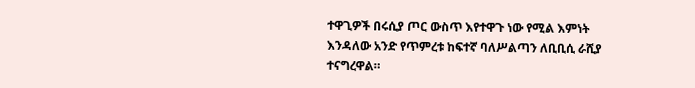ተዋጊዎች በሩሲያ ጦር ውስጥ እየተዋጉ ነው የሚል እምነት እንዳለው አንድ የጥምረቱ ከፍተኛ ባለሥልጣን ለቢቢሲ ራሺያ ተናግረዋል።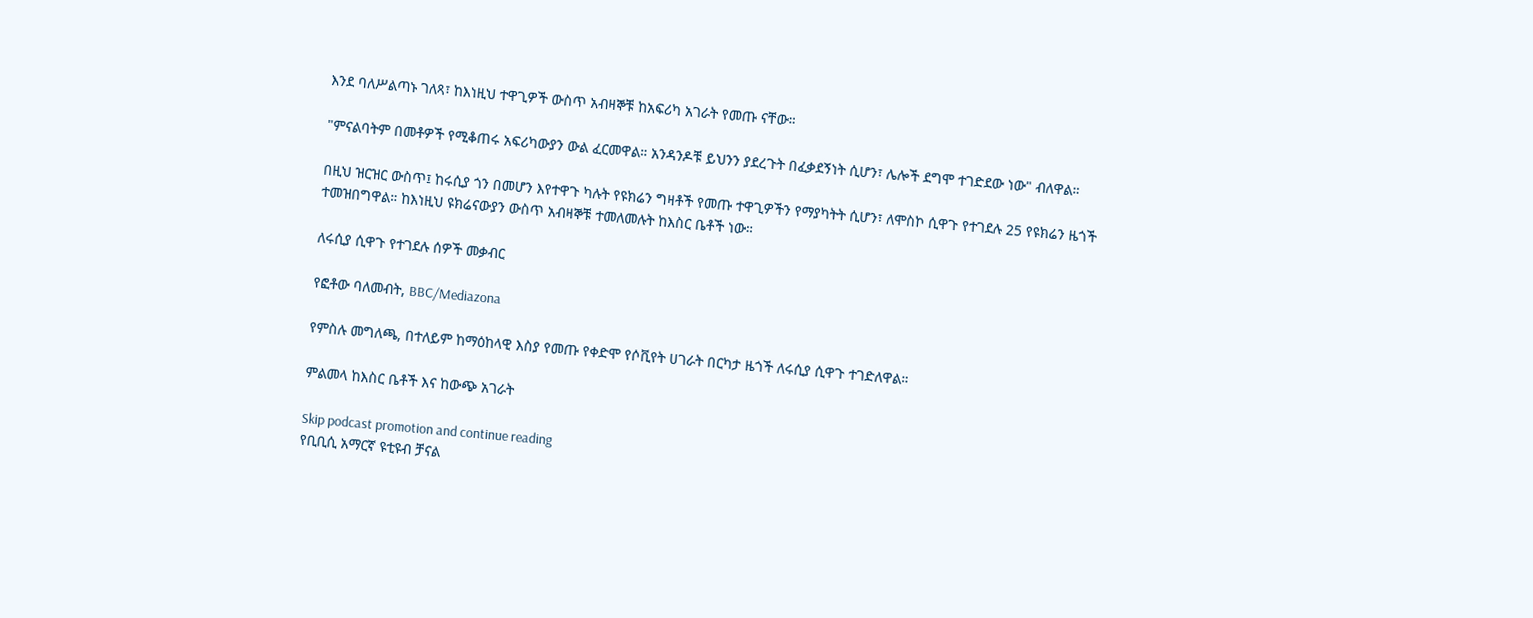እንደ ባለሥልጣኑ ገለጻ፣ ከእነዚህ ተዋጊዎች ውስጥ አብዛኞቹ ከአፍሪካ አገራት የመጡ ናቸው።

"ምናልባትም በመቶዎች የሚቆጠሩ አፍሪካውያን ውል ፈርመዋል። አንዳንዶቹ ይህንን ያደረጉት በፈቃደኝነት ሲሆን፣ ሌሎች ደግሞ ተገድደው ነው" ብለዋል።

በዚህ ዝርዝር ውስጥ፤ ከሩሲያ ጎን በመሆን እየተዋጉ ካሉት የዩክሬን ግዛቶች የመጡ ተዋጊዎችን የማያካትት ሲሆን፣ ለሞስኮ ሲዋጉ የተገደሉ 25 የዩክሬን ዜጎች ተመዝበግዋል። ከእነዚህ ዩክሬናውያን ውስጥ አብዛኞቹ ተመለመሉት ከእስር ቤቶች ነው።

ለሩሲያ ሲዋጉ የተገደሉ ሰዎች መቃብር

የፎቶው ባለመብት, BBC/Mediazona

የምስሉ መግለጫ, በተለይም ከማዕከላዊ እስያ የመጡ የቀድሞ የሶቪየት ሀገራት በርካታ ዜጎች ለሩሲያ ሲዋጉ ተገድለዋል።

ምልመላ ከእስር ቤቶች እና ከውጭ አገራት

Skip podcast promotion and continue reading
የቢቢሲ አማርኛ ዩቲዩብ ቻናል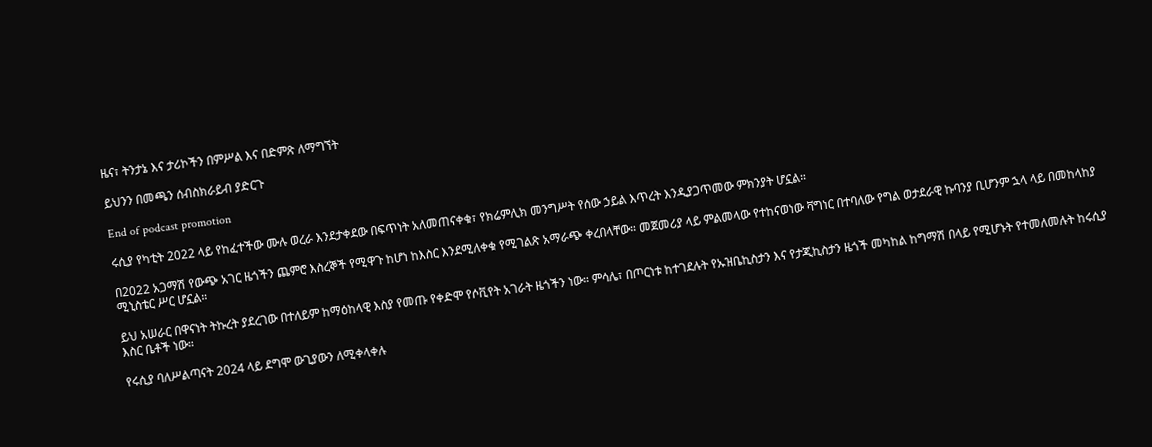ዜና፣ ትንታኔ እና ታሪኮችን በምሥል እና በድምጽ ለማግኘት

ይህንን በመጫን ሰብስክራይብ ያድርጉ

End of podcast promotion

ሩሲያ የካቲት 2022 ላይ የከፈተችው ሙሉ ወረራ እንደታቀደው በፍጥነት አለመጠናቀቁ፣ የክሬምሊክ መንግሥት የሰው ኃይል እጥረት እንዲያጋጥመው ምክንያት ሆኗል።

በ2022 አጋማሽ የውጭ አገር ዜጎችን ጨምሮ እስረኞች የሚዋጉ ከሆነ ከእስር እንደሚለቀቁ የሚገልጽ አማራጭ ቀረበላቸው። መጀመሪያ ላይ ምልመላው የተከናወነው ቫግነር በተባለው የግል ወታደራዊ ኩባንያ ቢሆንም ኋላ ላይ በመከላከያ ሚኒስቴር ሥር ሆኗል።

ይህ አሠራር በዋናነት ትኩረት ያደረገው በተለይም ከማዕከላዊ እስያ የመጡ የቀድሞ የሶቪየት አገራት ዜጎችን ነው። ምሳሌ፣ በጦርነቱ ከተገደሉት የኡዝቤኪስታን እና የታጂኪስታን ዜጎች መካከል ከግማሽ በላይ የሚሆኑት የተመለመሉት ከሩሲያ እስር ቤቶች ነው።

የሩሲያ ባለሥልጣናት 2024 ላይ ደግሞ ውጊያውን ለሚቀላቀሉ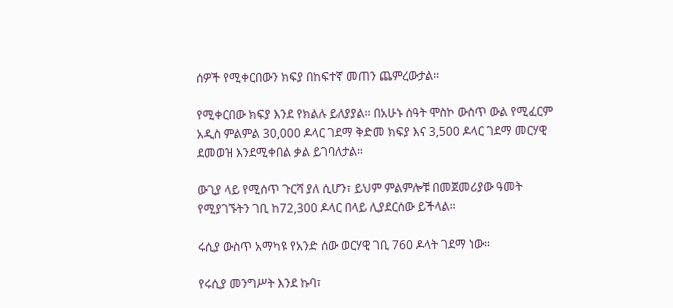ሰዎች የሚቀርበውን ክፍያ በከፍተኛ መጠን ጨምረውታል።

የሚቀርበው ክፍያ እንደ የክልሉ ይለያያል። በአሁኑ ሰዓት ሞስኮ ውስጥ ውል የሚፈርም አዲስ ምልምል 30,000 ዶላር ገደማ ቅድመ ክፍያ እና 3,500 ዶላር ገደማ መርሃዊ ደመወዝ እንደሚቀበል ቃል ይገባለታል።

ውጊያ ላይ የሚሰጥ ጉርሻ ያለ ሲሆን፣ ይህም ምልምሎቹ በመጀመሪያው ዓመት የሚያገኙትን ገቢ ከ72,300 ዶላር በላይ ሊያደርሰው ይችላል።

ሩሲያ ውስጥ አማካዩ የአንድ ሰው ወርሃዊ ገቢ 760 ዶላት ገደማ ነው።

የሩሲያ መንግሥት እንደ ኩባ፣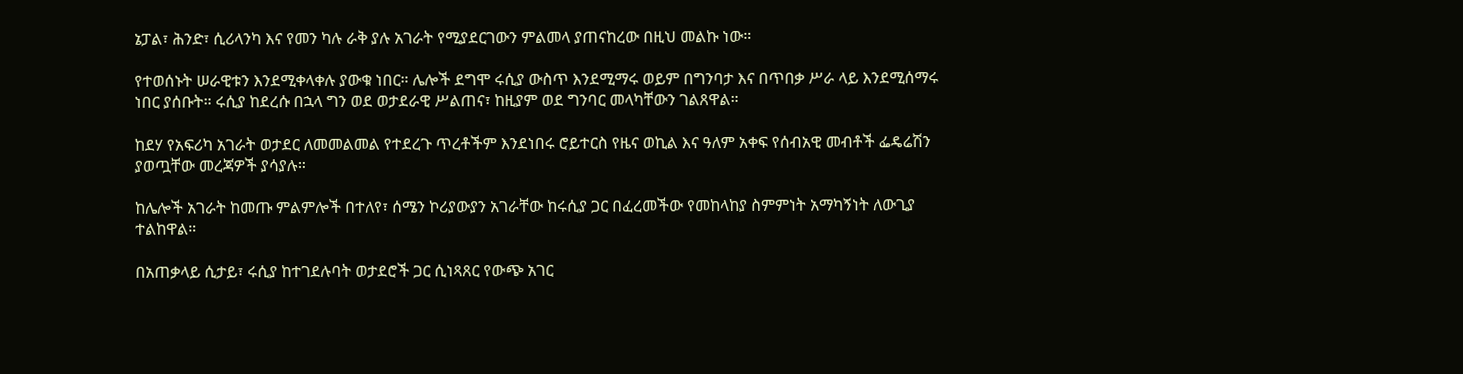ኔፓል፣ ሕንድ፣ ሲሪላንካ እና የመን ካሉ ራቅ ያሉ አገራት የሚያደርገውን ምልመላ ያጠናከረው በዚህ መልኩ ነው።

የተወሰኑት ሠራዊቱን እንደሚቀላቀሉ ያውቁ ነበር። ሌሎች ደግሞ ሩሲያ ውስጥ እንደሚማሩ ወይም በግንባታ እና በጥበቃ ሥራ ላይ እንደሚሰማሩ ነበር ያሰቡት። ሩሲያ ከደረሱ በኋላ ግን ወደ ወታደራዊ ሥልጠና፣ ከዚያም ወደ ግንባር መላካቸውን ገልጸዋል።

ከደሃ የአፍሪካ አገራት ወታደር ለመመልመል የተደረጉ ጥረቶችም እንደነበሩ ሮይተርስ የዜና ወኪል እና ዓለም አቀፍ የሰብአዊ መብቶች ፌዴሬሽን ያወጧቸው መረጃዎች ያሳያሉ።

ከሌሎች አገራት ከመጡ ምልምሎች በተለየ፣ ሰሜን ኮሪያውያን አገራቸው ከሩሲያ ጋር በፈረመችው የመከላከያ ስምምነት አማካኝነት ለውጊያ ተልከዋል።

በአጠቃላይ ሲታይ፣ ሩሲያ ከተገደሉባት ወታደሮች ጋር ሲነጻጸር የውጭ አገር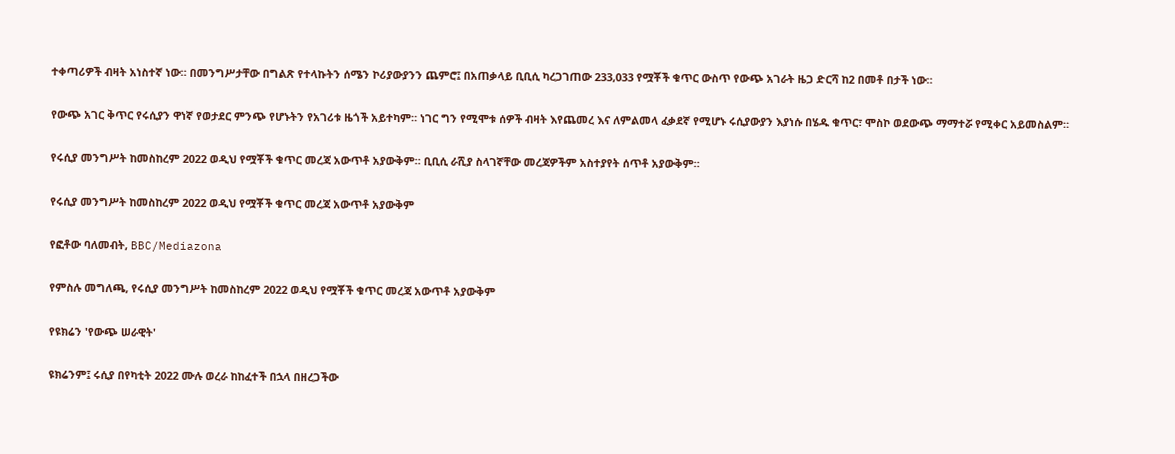ተቀጣሪዎች ብዛት አነስተኛ ነው። በመንግሥታቸው በግልጽ የተላኩትን ሰሜን ኮሪያውያንን ጨምሮ፤ በአጠቃላይ ቢቢሲ ካረጋገጠው 233,033 የሟቾች ቁጥር ውስጥ የውጭ አገራት ዜጋ ድርሻ ከ2 በመቶ በታች ነው።

የውጭ አገር ቅጥር የሩሲያን ዋነኛ የወታደር ምንጭ የሆኑትን የአገሪቱ ዜጎች አይተካም። ነገር ግን የሚሞቱ ሰዎች ብዛት እየጨመረ እና ለምልመላ ፈቃደኛ የሚሆኑ ሩሲያውያን እያነሱ በሄዱ ቁጥር፣ ሞስኮ ወደውጭ ማማተሯ የሚቀር አይመስልም።

የሩሲያ መንግሥት ከመስከረም 2022 ወዲህ የሟቾች ቁጥር መረጃ አውጥቶ አያውቅም። ቢቢሲ ራሺያ ስላገኛቸው መረጃዎችም አስተያየት ሰጥቶ አያውቅም።

የሩሲያ መንግሥት ከመስከረም 2022 ወዲህ የሟቾች ቁጥር መረጃ አውጥቶ አያውቅም

የፎቶው ባለመብት, BBC/Mediazona

የምስሉ መግለጫ, የሩሲያ መንግሥት ከመስከረም 2022 ወዲህ የሟቾች ቁጥር መረጃ አውጥቶ አያውቅም

የዩክሬን 'የውጭ ሠራዊት'

ዩክሬንም፤ ሩሲያ በየካቲት 2022 ሙሉ ወረራ ከከፈተች በኋላ በዘረጋችው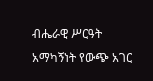ብሔራዊ ሥርዓት አማካኝነት የውጭ አገር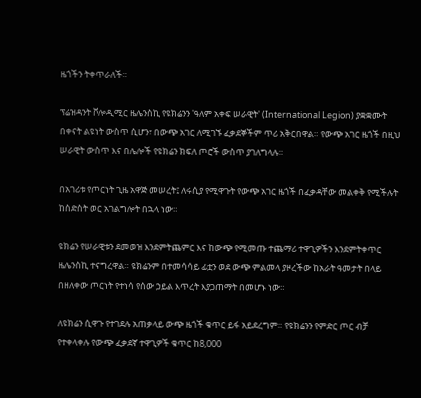ዜጎችን ትቀጥራለች።

ፕሬዝዳንት ቮሎዲሚር ዜሌንስኪ የዩክሬንን 'ዓለም አቀፍ ሠራዊት' (International Legion) ያቋቋሙት በቀናት ልዩነት ውስጥ ሲሆን፣ በውጭ አገር ለሚገኙ ፈቃደኞችም ጥሪ አቅርበዋል። የውጭ አገር ዜጎች በዚህ ሠራዊት ውስጥ እና በሌሎች የዩክሬን ክፍለ ጦሮች ውስጥ ያገለግላሉ።

በአገሪቱ የጦርነት ጊዜ አዋጅ መሠረት፤ ለሩሲያ የሚዋጉት የውጭ አገር ዜጎች በፈቃዳቸው መልቀቅ የሚችሉት ከስድስት ወር አገልግሎት በኋላ ነው።

ዩክሬን የሠራዊቱን ደመወዝ እንደምትጨምር እና ከውጭ የሚመጡ ተጨማሪ ተዋጊዎችን እንደምትቀጥር ዜሌንስኪ ተናግረዋል። ዩክሬንም በተመሳሳይ ፊቷን ወደ ውጭ ምልመላ ያዞረችው ከአራት ዓመታት በላይ በዘለቀው ጦርነት የተነሳ የሰው ኃይል እጥረት እያጋጠማት በመሆኑ ነው።

ለዩክሬን ሲዋጉ የተገደሉ አጠቃላይ ውጭ ዜጎች ቁጥር ይፋ አይደረግም። የዩክሬንን የምድር ጦር ብቻ የተቀላቀሉ የውጭ ፈቃደኛ ተዋጊዎች ቁጥር ከ8,000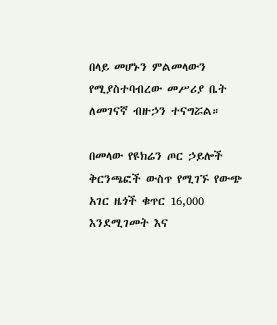በላይ መሆኑን ምልመላውን የሚያስተባብረው መሥሪያ ቤት ለመገናኛ ብዙኃን ተናግሯል።

በመላው የዩክሬን ጦር ኃይሎች ቅርንጫፎች ውስጥ የሚገኙ የውጭ አገር ዜጎች ቁጥር 16,000 እንደሚገመት እና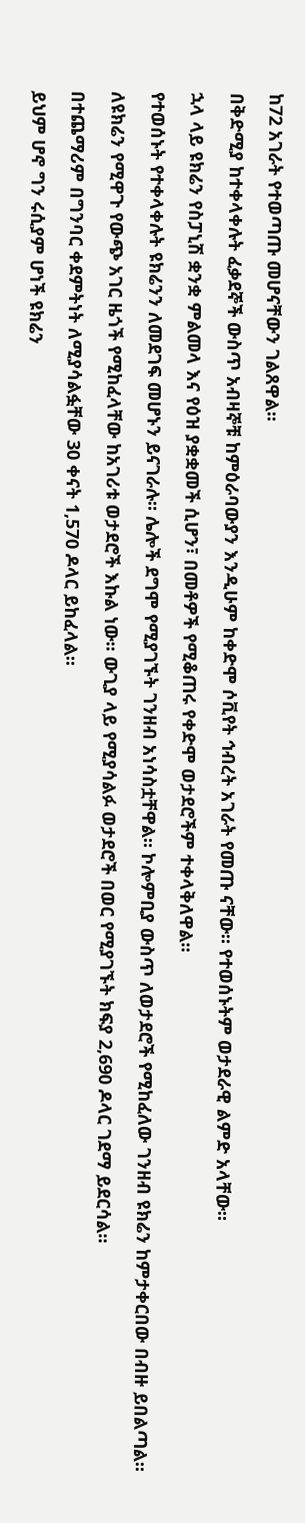ከ72 አገራት የተወጣጡ መሆናቸውን ገልጸዋል።

በቅድሚያ ከተቀላቀሉት ፈቃደኞች ውስጥ አብዛኞቹ ከምዕራባውያን እንዲሁም ከቀድሞ ሶቪየት ኅብረት አገራት የመጡ ናቸው። የተወሰኑትም ወታደራዊ ልምድ አላቸው።

ኋላ ላይ ዩክሬን የስፓኒሽ ቋንቋ ምልመላ እና የዕዝ ያቋቋመች ሲሆን፣ በመቶዎች የሚቆጠሩ የቀድሞ ወታደሮችም ተቀላቅለዋል።

የተወሰኑት የተቀላቀሉት ዩክሬንን ለመደገፍ መሆኑን ይናገራሉ። ሌሎች ደግሞ የሚያገኙት ገንዘብ አነሳስቷቸዋል። ኮሎምቢያ ውስጥ ለወታደሮች የሚከፈለው ገንዘብ ዩክሬን ከምታቀርበው በብዙ ይበልጣል።

ለዩክሬን የሚዋጉ የውጭ አገር ዜጎች የሚከፈላቸው ከአገሪቱ ወታደሮች እኩል ነው። ውጊያ ላይ የሚያሳልፉ ወታደሮች በወር የሚያገኙት ክፍያ 2,690 ዶላር ገደማ ይደርሳል።

በተጨማሪም በግንባር ቀደምትነት ለሚያሳልፏቸው 30 ቀናት 1,570 ዶላር ይከፈላል።

ይህም ሆኖ ግን ሩሲያም ሆነች ዩክሬን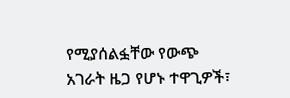የሚያሰልፏቸው የውጭ አገራት ዜጋ የሆኑ ተዋጊዎች፣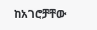ከአገሮቻቸው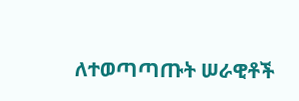ለተወጣጣጡት ሠራዊቶች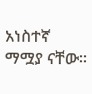አነስተኛ ማሟያ ናቸው።